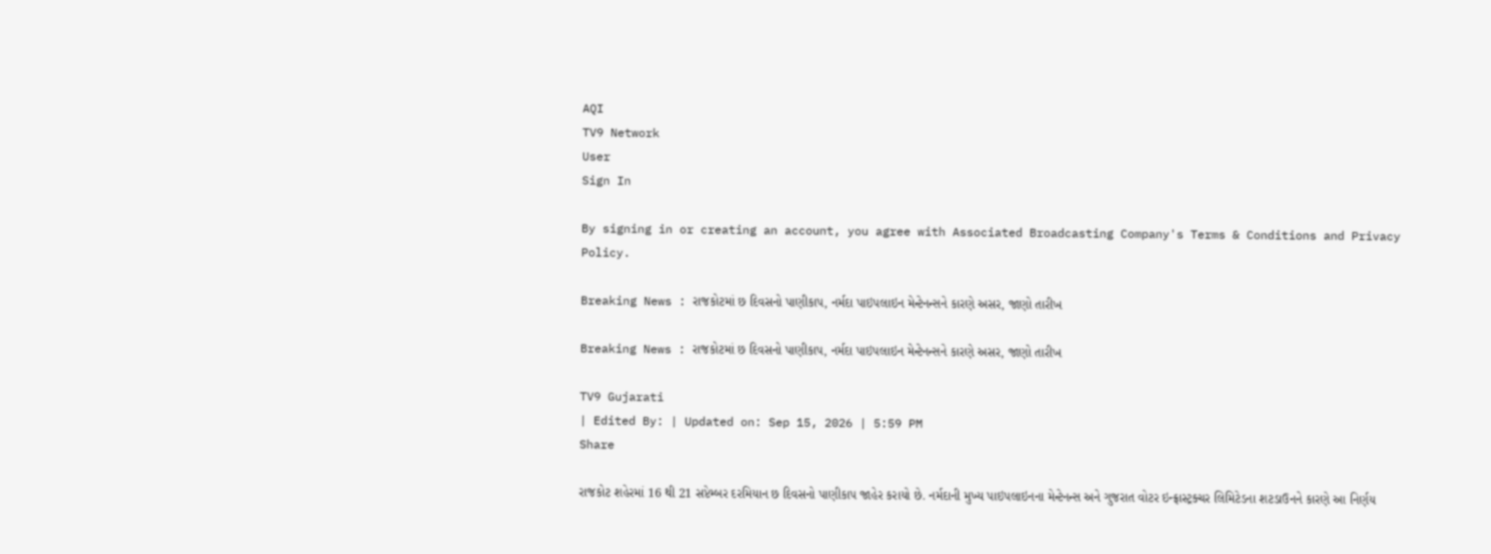AQI
TV9 Network
User
Sign In

By signing in or creating an account, you agree with Associated Broadcasting Company's Terms & Conditions and Privacy Policy.

Breaking News : રાજકોટમાં છ દિવસનો પાણીકાપ, નર્મદા પાઇપલાઇન મેન્ટેનન્સને કારણે અસર, જાણો તારીખ

Breaking News : રાજકોટમાં છ દિવસનો પાણીકાપ, નર્મદા પાઇપલાઇન મેન્ટેનન્સને કારણે અસર, જાણો તારીખ

TV9 Gujarati
| Edited By: | Updated on: Sep 15, 2026 | 5:59 PM
Share

રાજકોટ શહેરમાં 16 થી 21 સપ્ટેમ્બર દરમિયાન છ દિવસનો પાણીકાપ જાહેર કરાયો છે. નર્મદાની મુખ્ય પાઇપલાઇનના મેન્ટેનન્સ અને ગુજરાત વોટર ઇન્ફ્રાસ્ટ્રક્ચર લિમિટેડના શટડાઉનને કારણે આ નિર્ણય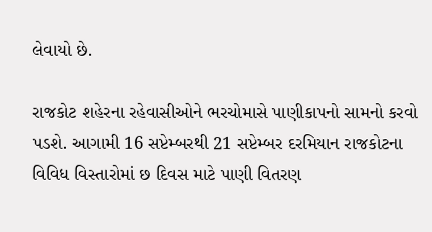લેવાયો છે.

રાજકોટ શહેરના રહેવાસીઓને ભરચોમાસે પાણીકાપનો સામનો કરવો પડશે. આગામી 16 સપ્ટેમ્બરથી 21 સપ્ટેમ્બર દરમિયાન રાજકોટના વિવિધ વિસ્તારોમાં છ દિવસ માટે પાણી વિતરણ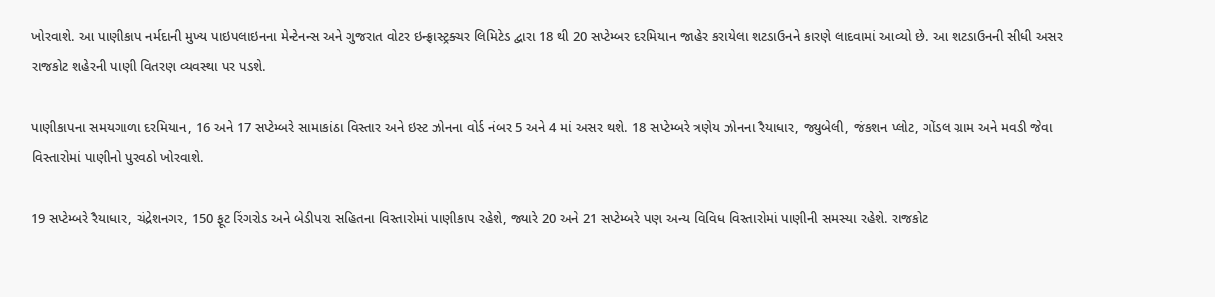ખોરવાશે. આ પાણીકાપ નર્મદાની મુખ્ય પાઇપલાઇનના મેન્ટેનન્સ અને ગુજરાત વોટર ઇન્ફ્રાસ્ટ્રક્ચર લિમિટેડ દ્વારા 18 થી 20 સપ્ટેમ્બર દરમિયાન જાહેર કરાયેલા શટડાઉનને કારણે લાદવામાં આવ્યો છે. આ શટડાઉનની સીધી અસર રાજકોટ શહેરની પાણી વિતરણ વ્યવસ્થા પર પડશે.

પાણીકાપના સમયગાળા દરમિયાન, 16 અને 17 સપ્ટેમ્બરે સામાકાંઠા વિસ્તાર અને ઇસ્ટ ઝોનના વોર્ડ નંબર 5 અને 4 માં અસર થશે. 18 સપ્ટેમ્બરે ત્રણેય ઝોનના રૈયાધાર, જ્યુબેલી, જંકશન પ્લોટ, ગોંડલ ગ્રામ અને મવડી જેવા વિસ્તારોમાં પાણીનો પુરવઠો ખોરવાશે.

19 સપ્ટેમ્બરે રૈયાધાર, ચંદ્રેશનગર, 150 ફૂટ રિંગરોડ અને બેડીપરા સહિતના વિસ્તારોમાં પાણીકાપ રહેશે, જ્યારે 20 અને 21 સપ્ટેમ્બરે પણ અન્ય વિવિધ વિસ્તારોમાં પાણીની સમસ્યા રહેશે. રાજકોટ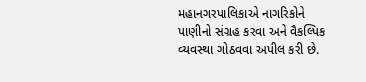મહાનગરપાલિકાએ નાગરિકોને પાણીનો સંગ્રહ કરવા અને વૈકલ્પિક વ્યવસ્થા ગોઠવવા અપીલ કરી છે.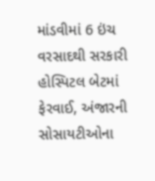માંડવીમાં 6 ઇંચ વરસાદથી સરકારી હોસ્પિટલ બેટમાં ફેરવાઈ, અંજારની સોસાયટીઓના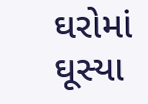ઘરોમાં ઘૂસ્યા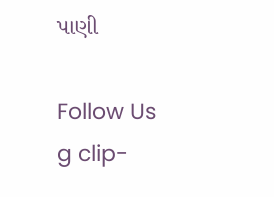પાણી

Follow Us
g clip-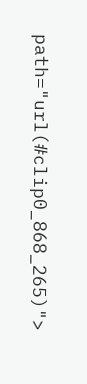path="url(#clip0_868_265)">